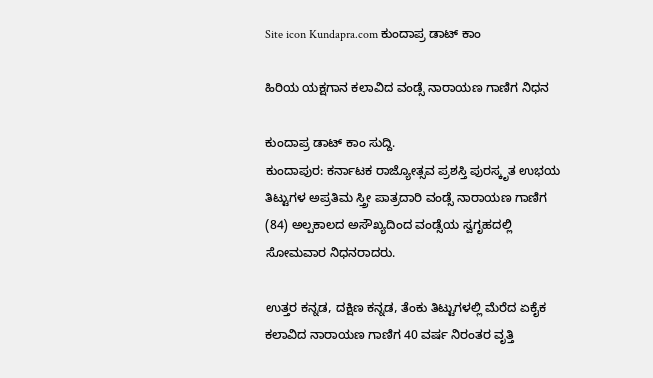Site icon Kundapra.com ಕುಂದಾಪ್ರ ಡಾಟ್ ಕಾಂ

ಹಿರಿಯ ಯಕ್ಷಗಾನ ಕಲಾವಿದ ವಂಡ್ಸೆ ನಾರಾಯಣ ಗಾಣಿಗ ನಿಧನ

ಕುಂದಾಪ್ರ ಡಾಟ್ ಕಾಂ ಸುದ್ದಿ.
ಕುಂದಾಪುರ: ಕರ್ನಾಟಕ ರಾಜ್ಯೋತ್ಸವ ಪ್ರಶಸ್ತಿ ಪುರಸ್ಕೃತ ಉಭಯ ತಿಟ್ಟುಗಳ ಅಪ್ರತಿಮ ಸ್ತ್ರೀ ಪಾತ್ರದಾರಿ ವಂಡ್ಸೆ ನಾರಾಯಣ ಗಾಣಿಗ (84) ಅಲ್ಪಕಾಲದ ಅಸೌಖ್ಯದಿಂದ ವಂಡ್ಸೆಯ ಸ್ವಗೃಹದಲ್ಲಿ ಸೋಮವಾರ ನಿಧನರಾದರು.

ಉತ್ತರ ಕನ್ನಡ, ದಕ್ಷಿಣ ಕನ್ನಡ, ತೆಂಕು ತಿಟ್ಟುಗಳಲ್ಲಿ ಮೆರೆದ ಏಕೈಕ ಕಲಾವಿದ ನಾರಾಯಣ ಗಾಣಿಗ 40 ವರ್ಷ ನಿರಂತರ ವೃತ್ತಿ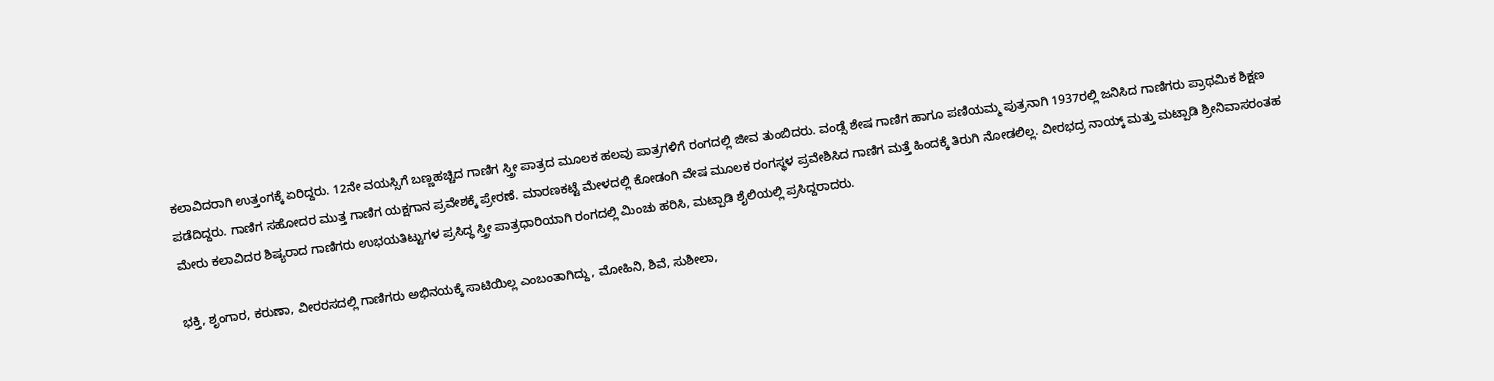ಕಲಾವಿದರಾಗಿ ಉತ್ತಂಗಕ್ಕೆ ಏರಿದ್ದರು. 12ನೇ ವಯಸ್ಸಿಗೆ ಬಣ್ಣಹಚ್ಚಿದ ಗಾಣಿಗ ಸ್ತ್ರೀ ಪಾತ್ರದ ಮೂಲಕ ಹಲವು ಪಾತ್ರಗಳಿಗೆ ರಂಗದಲ್ಲಿ ಜೀವ ತುಂಬಿದರು. ವಂಡ್ಸೆ ಶೇಷ ಗಾಣಿಗ ಹಾಗೂ ಪಣಿಯಮ್ಮ ಪುತ್ರನಾಗಿ 1937ರಲ್ಲಿ ಜನಿಸಿದ ಗಾಣಿಗರು ಪ್ರಾಥಮಿಕ ಶಿಕ್ಷಣ ಪಡೆದಿದ್ದರು. ಗಾಣಿಗ ಸಹೋದರ ಮುತ್ತ ಗಾಣಿಗ ಯಕ್ಷಗಾನ ಪ್ರವೇಶಕ್ಕೆ ಪ್ರೇರಣೆ. ಮಾರಣಕಟ್ಟೆ ಮೇಳದಲ್ಲಿ ಕೋಡಂಗಿ ವೇಷ ಮೂಲಕ ರಂಗಸ್ಥಳ ಪ್ರವೇಶಿಸಿದ ಗಾಣಿಗ ಮತ್ತೆ ಹಿಂದಕ್ಕೆ ತಿರುಗಿ ನೋಡಲಿಲ್ಲ. ವೀರಭದ್ರ ನಾಯ್ಕ್ ಮತ್ತು ಮಟ್ಪಾಡಿ ಶ್ರೀನಿವಾಸರಂತಹ ಮೇರು ಕಲಾವಿದರ ಶಿಷ್ಯರಾದ ಗಾಣಿಗರು ಉಭಯತಿಟ್ಟುಗಳ ಪ್ರಸಿದ್ಧ ಸ್ತ್ರೀ ಪಾತ್ರಧಾರಿಯಾಗಿ ರಂಗದಲ್ಲಿ ಮಿಂಚು ಹರಿಸಿ, ಮಟ್ಪಾಡಿ ಶೈಲಿಯಲ್ಲಿ ಪ್ರಸಿದ್ದರಾದರು.

ಭಕ್ತಿ, ಶೃಂಗಾರ, ಕರುಣಾ, ವೀರರಸದಲ್ಲಿ ಗಾಣಿಗರು ಅಭಿನಯಕ್ಕೆ ಸಾಟಿಯಿಲ್ಲ ಎಂಬಂತಾಗಿದ್ದು, ಮೋಹಿನಿ, ಶಿವೆ, ಸುಶೀಲಾ,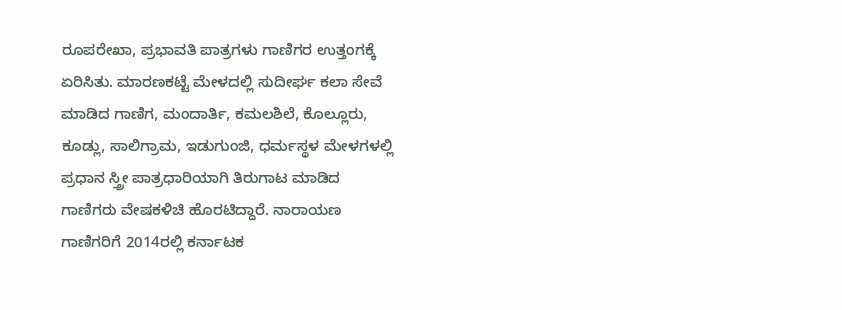ರೂಪರೇಖಾ, ಪ್ರಭಾವತಿ ಪಾತ್ರಗಳು ಗಾಣಿಗರ ಉತ್ತಂಗಕ್ಕೆ ಏರಿಸಿತು. ಮಾರಣಕಟ್ಟೆ ಮೇಳದಲ್ಲಿ ಸುದೀರ್ಘ ಕಲಾ ಸೇವೆ ಮಾಡಿದ ಗಾಣಿಗ, ಮಂದಾರ್ತಿ, ಕಮಲಶಿಲೆ, ಕೊಲ್ಲೂರು, ಕೂಡ್ಲು, ಸಾಲಿಗ್ರಾಮ, ಇಡುಗುಂಜಿ, ಧರ್ಮಸ್ಥಳ ಮೇಳಗಳಲ್ಲಿ ಪ್ರಧಾನ ಸ್ತ್ರೀ ಪಾತ್ರಧಾರಿಯಾಗಿ ತಿರುಗಾಟ ಮಾಡಿದ ಗಾಣಿಗರು ವೇಷಕಳಿಚಿ ಹೊರಟಿದ್ದಾರೆ. ನಾರಾಯಣ ಗಾಣಿಗರಿಗೆ 2014ರಲ್ಲಿ ಕರ್ನಾಟಕ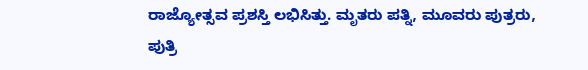ರಾಜ್ಯೋತ್ಸವ ಪ್ರಶಸ್ತಿ ಲಭಿಸಿತ್ತು. ಮೃತರು ಪತ್ನಿ, ಮೂವರು ಪುತ್ರರು, ಪುತ್ರಿ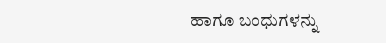ಹಾಗೂ ಬಂಧುಗಳನ್ನು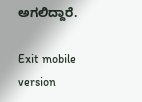ಅಗಲಿದ್ದಾರೆ.

Exit mobile version